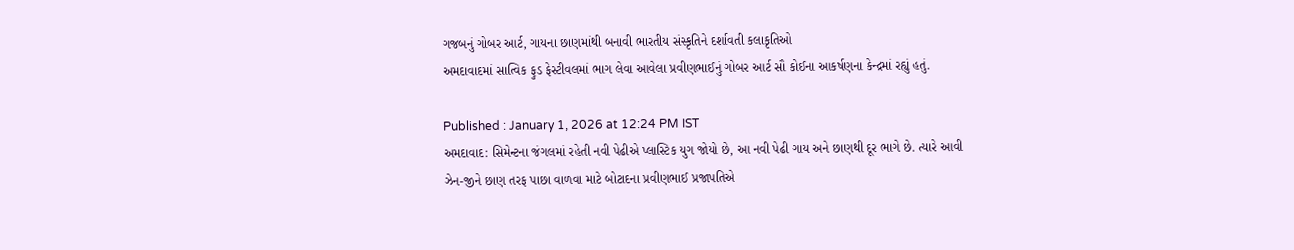ગજબનું ગોબર આર્ટ, ગાયના છાણમાંથી બનાવી ભારતીય સંસ્કૃતિને દર્શાવતી કલાકૃતિઓ
અમદાવાદમાં સાત્વિક ફુડ ફેસ્ટીવલમાં ભાગ લેવા આવેલા પ્રવીણભાઈનું ગોબર આર્ટ સૌ કોઈના આકર્ષણના કેન્દ્રમાં રહ્યું હતું.

Published : January 1, 2026 at 12:24 PM IST
અમદાવાદ: સિમેન્ટના જંગલમાં રહેતી નવી પેઢીએ પ્લાસ્ટિક યુગ જોયો છે, આ નવી પેઢી ગાય અને છાણથી દૂર ભાગે છે. ત્યારે આવી ઝેન-જીને છાણ તરફ પાછા વાળવા માટે બોટાદના પ્રવીણભાઈ પ્રજાપતિએ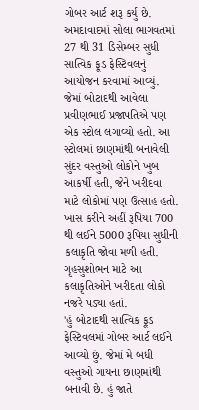ગોબર આર્ટ શરૂ કર્યુ છે.
અમદાવાદમાં સોલા ભાગવતમાં 27 થી 31 ડિસેમ્બર સુધી સાત્વિક ફૂડ ફેસ્ટિવલનું આયોજન કરવામાં આવ્યું. જેમાં બોટાદથી આવેલા પ્રવીણભાઈ પ્રજાપતિએ પણ એક સ્ટોલ લગાવ્યો હતો. આ સ્ટોલમાં છાણમાંથી બનાવેલી સુંદર વસ્તુઓ લોકોને ખુબ આકર્ષી હતી, જેને ખરીદવા માટે લોકોમાં પણ ઉત્સાહ હતો. ખાસ કરીને અહીં રૂપિયા 700 થી લઈને 5000 રૂપિયા સુધીની કલાકૃતિ જોવા મળી હતી. ગૃહસુશોભન માટે આ કલાકૃતિઓને ખરીદતા લોકો નજરે પડ્યા હતાં.
'હું બોટાદથી સાત્વિક ફૂડ ફેસ્ટિવલમાં ગોબર આર્ટ લઈને આવ્યો છું. જેમાં મે બધી વસ્તુઓ ગાયના છાણમાંથી બનાવી છે. હું જાતે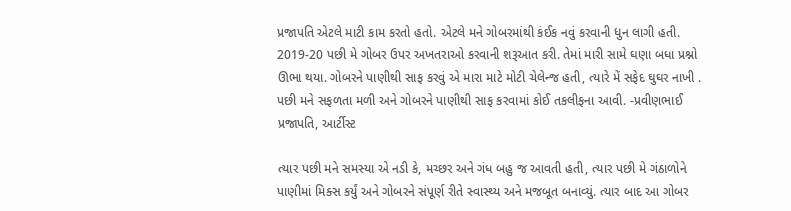પ્રજાપતિ એટલે માટી કામ કરતો હતો. એટલે મને ગોબરમાંથી કંઈક નવું કરવાની ધુન લાગી હતી. 2019-20 પછી મે ગોબર ઉપર અખતરાઓ કરવાની શરૂઆત કરી. તેમાં મારી સામે ઘણા બધા પ્રશ્નો ઊભા થયા. ગોબરને પાણીથી સાફ કરવું એ મારા માટે મોટી ચેલેન્જ હતી, ત્યારે મેં સફેદ ઘુઘર નાખી . પછી મને સફળતા મળી અને ગોબરને પાણીથી સાફ કરવામાં કોઈ તકલીફના આવી. -પ્રવીણભાઈ પ્રજાપતિ, આર્ટીસ્ટ

ત્યાર પછી મને સમસ્યા એ નડી કે, મચ્છર અને ગંધ બહુ જ આવતી હતી, ત્યાર પછી મે ગંઠાળોને પાણીમાં મિક્સ કર્યું અને ગોબરને સંપૂર્ણ રીતે સ્વાસ્થ્ય અને મજબૂત બનાવ્યું. ત્યાર બાદ આ ગોબર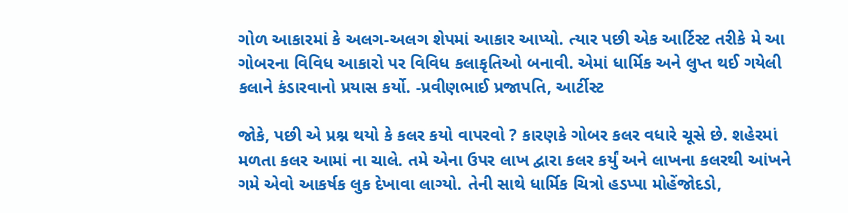ગોળ આકારમાં કે અલગ-અલગ શેપમાં આકાર આપ્યો. ત્યાર પછી એક આર્ટિસ્ટ તરીકે મે આ ગોબરના વિવિધ આકારો પર વિવિધ કલાકૃતિઓ બનાવી. એમાં ધાર્મિક અને લુપ્ત થઈ ગયેલી કલાને કંડારવાનો પ્રયાસ કર્યો. -પ્રવીણભાઈ પ્રજાપતિ, આર્ટીસ્ટ

જોકે, પછી એ પ્રશ્ન થયો કે કલર કયો વાપરવો ? કારણકે ગોબર કલર વધારે ચૂસે છે. શહેરમાં મળતા કલર આમાં ના ચાલે. તમે એના ઉપર લાખ દ્વારા કલર કર્યું અને લાખના કલરથી આંખને ગમે એવો આકર્ષક લુક દેખાવા લાગ્યો. તેની સાથે ધાર્મિક ચિત્રો હડપ્પા મોહેંજોદડો,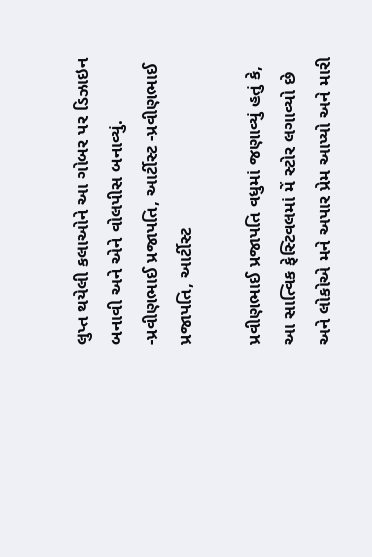લુપ્ત થયેલી કલાઓને આ ગોબર પર ડિઝાઇન બનાવી અને એને વોલપીસ બનાવ્યું. -પ્રવીણભાઈ પ્રજાપતિ, આર્ટીસ્ટ -પ્રવીણભાઈ પ્રજાપતિ, આર્ટીસ્ટ

પ્રવીણભાઈ પ્રજાપતિ વધુમાં જણાવ્યું હતું કે, આ સાત્વિક ફેસ્ટિવલમાં મેં સ્ટોર લગાવ્યો છે અને લોકોએ મને અપાર પ્રેમ આપ્યો અને મારી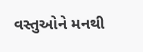વસ્તુઓને મનથી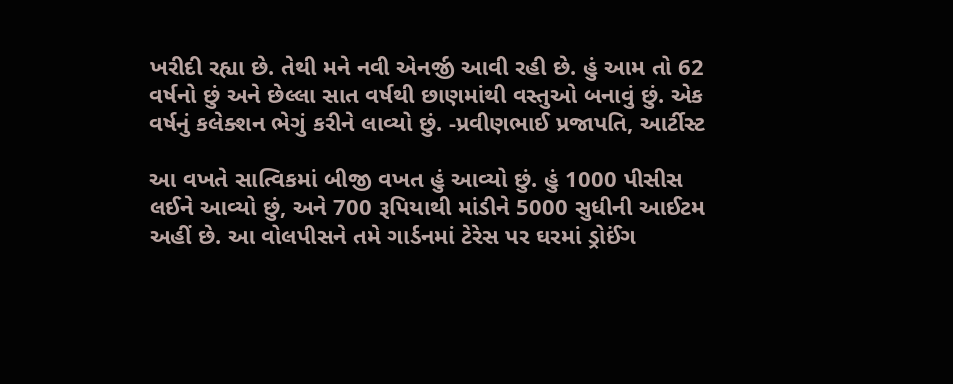ખરીદી રહ્યા છે. તેથી મને નવી એનર્જી આવી રહી છે. હું આમ તો 62 વર્ષનો છું અને છેલ્લા સાત વર્ષથી છાણમાંથી વસ્તુઓ બનાવું છું. એક વર્ષનું કલેક્શન ભેગું કરીને લાવ્યો છું. -પ્રવીણભાઈ પ્રજાપતિ, આર્ટીસ્ટ

આ વખતે સાત્વિકમાં બીજી વખત હું આવ્યો છું. હું 1000 પીસીસ લઈને આવ્યો છું, અને 700 રૂપિયાથી માંડીને 5000 સુધીની આઈટમ અહીં છે. આ વોલપીસને તમે ગાર્ડનમાં ટેરેસ પર ઘરમાં ડ્રોઈંગ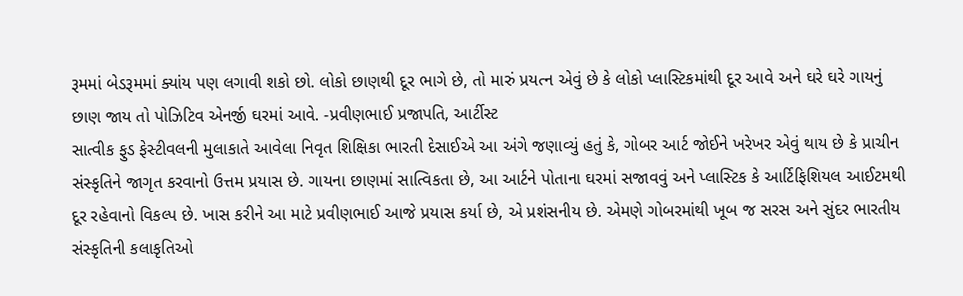રૂમમાં બેડરૂમમાં ક્યાંય પણ લગાવી શકો છો. લોકો છાણથી દૂર ભાગે છે, તો મારું પ્રયત્ન એવું છે કે લોકો પ્લાસ્ટિકમાંથી દૂર આવે અને ઘરે ઘરે ગાયનું છાણ જાય તો પોઝિટિવ એનર્જી ઘરમાં આવે. -પ્રવીણભાઈ પ્રજાપતિ, આર્ટીસ્ટ
સાત્વીક ફુડ ફેસ્ટીવલની મુલાકાતે આવેલા નિવૃત શિક્ષિકા ભારતી દેસાઈએ આ અંગે જણાવ્યું હતું કે, ગોબર આર્ટ જોઈને ખરેખર એવું થાય છે કે પ્રાચીન સંસ્કૃતિને જાગૃત કરવાનો ઉત્તમ પ્રયાસ છે. ગાયના છાણમાં સાત્વિકતા છે, આ આર્ટને પોતાના ઘરમાં સજાવવું અને પ્લાસ્ટિક કે આર્ટિફિશિયલ આઈટમથી દૂર રહેવાનો વિકલ્પ છે. ખાસ કરીને આ માટે પ્રવીણભાઈ આજે પ્રયાસ કર્યા છે, એ પ્રશંસનીય છે. એમણે ગોબરમાંથી ખૂબ જ સરસ અને સુંદર ભારતીય સંસ્કૃતિની કલાકૃતિઓ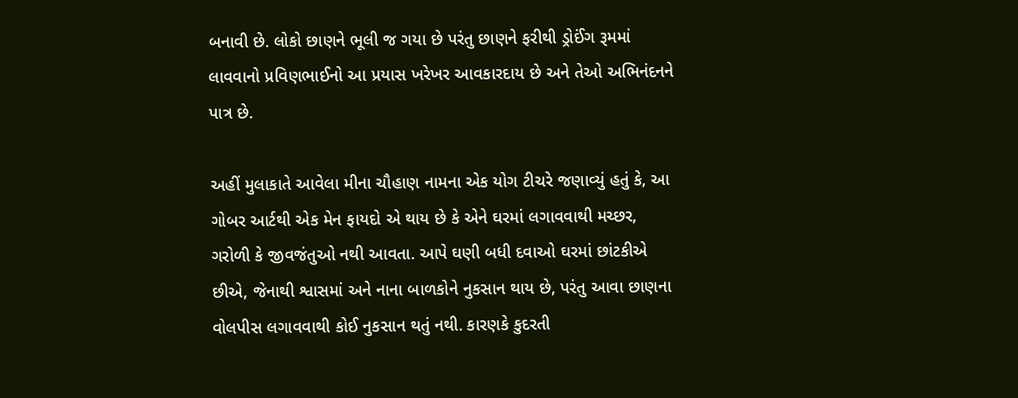બનાવી છે. લોકો છાણને ભૂલી જ ગયા છે પરંતુ છાણને ફરીથી ડ્રોઈંગ રૂમમાં લાવવાનો પ્રવિણભાઈનો આ પ્રયાસ ખરેખર આવકારદાય છે અને તેઓ અભિનંદનને પાત્ર છે.

અહીં મુલાકાતે આવેલા મીના ચૌહાણ નામના એક યોગ ટીચરે જણાવ્યું હતું કે, આ ગોબર આર્ટથી એક મેન ફાયદો એ થાય છે કે એને ઘરમાં લગાવવાથી મચ્છર, ગરોળી કે જીવજંતુઓ નથી આવતા. આપે ઘણી બધી દવાઓ ઘરમાં છાંટકીએ છીએ, જેનાથી શ્વાસમાં અને નાના બાળકોને નુકસાન થાય છે, પરંતુ આવા છાણના વોલપીસ લગાવવાથી કોઈ નુકસાન થતું નથી. કારણકે કુદરતી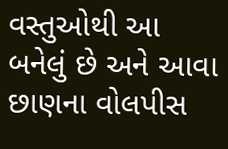વસ્તુઓથી આ બનેલું છે અને આવા છાણના વોલપીસ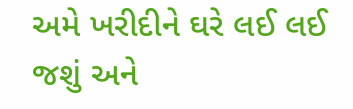અમે ખરીદીને ઘરે લઈ લઈ જશું અને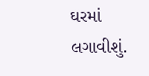ઘરમાં લગાવીશું.